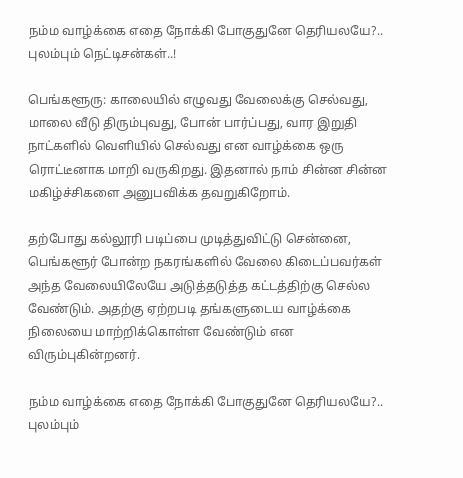நம்ம வாழ்க்கை எதை நோக்கி போகுதுனே தெரியலயே?.. புலம்பும் நெட்டிசன்கள்..!

பெங்களூரு: காலையில் எழுவது வேலைக்கு செல்வது, மாலை வீடு திரும்புவது, போன் பார்ப்பது, வார இறுதி நாட்களில் வெளியில் செல்வது என வாழ்க்கை ஒரு ரொட்டீனாக மாறி வருகிறது. இதனால் நாம் சின்ன சின்ன மகிழ்ச்சிகளை அனுபவிக்க தவறுகிறோம்.

தற்போது கல்லூரி படிப்பை முடித்துவிட்டு சென்னை, பெங்களூர் போன்ற நகரங்களில் வேலை கிடைப்பவர்கள் அந்த வேலையிலேயே அடுத்தடுத்த கட்டத்திற்கு செல்ல வேண்டும். அதற்கு ஏற்றபடி தங்களுடைய வாழ்க்கை நிலையை மாற்றிக்கொள்ள வேண்டும் என விரும்புகின்றனர்.

நம்ம வாழ்க்கை எதை நோக்கி போகுதுனே தெரியலயே?.. புலம்பும்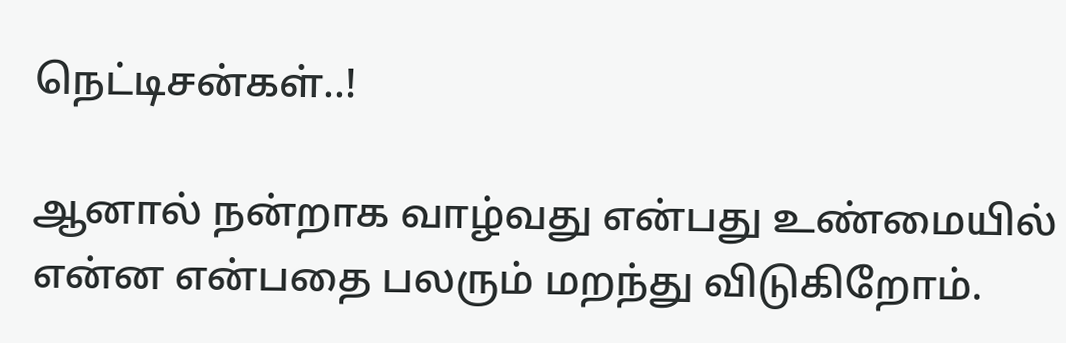நெட்டிசன்கள்..!

ஆனால் நன்றாக வாழ்வது என்பது உண்மையில் என்ன என்பதை பலரும் மறந்து விடுகிறோம்.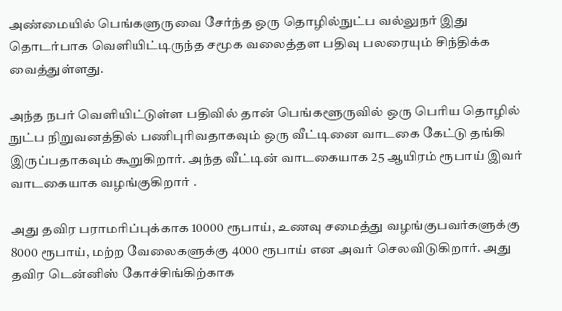அண்மையில் பெங்களுருவை சேர்ந்த ஒரு தொழில்நுட்ப வல்லுநர் இது தொடர்பாக வெளியிட்டிருந்த சமூக வலைத்தள பதிவு பலரையும் சிந்திக்க வைத்துள்ளது.

அந்த நபர் வெளியிட்டுள்ள பதிவில் தான் பெங்களூருவில் ஒரு பெரிய தொழில் நுட்ப நிறுவனத்தில் பணிபுரிவதாகவும் ஒரு வீட்டினை வாடகை கேட்டு தங்கி இருப்பதாகவும் கூறுகிறார். அந்த வீட்டின் வாடகையாக 25 ஆயிரம் ரூபாய் இவர் வாடகையாக வழங்குகிறார் .

அது தவிர பராமரிப்புக்காக 10000 ரூபாய், உணவு சமைத்து வழங்குபவர்களுக்கு 8000 ரூபாய், மற்ற வேலைகளுக்கு 4000 ரூபாய் என அவர் செலவிடுகிறார். அது தவிர டென்னிஸ் கோச்சிங்கிற்காக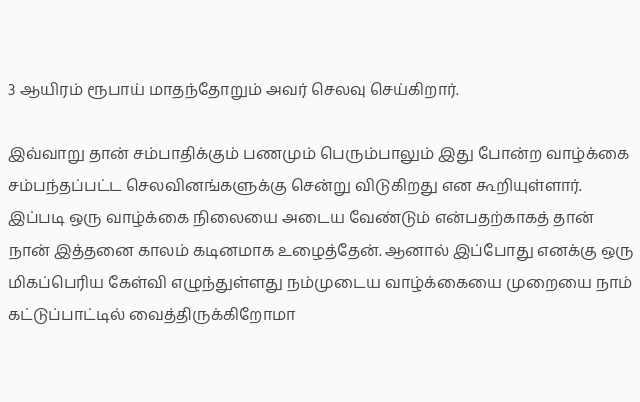3 ஆயிரம் ரூபாய் மாதந்தோறும் அவர் செலவு செய்கிறார்.

இவ்வாறு தான் சம்பாதிக்கும் பணமும் பெரும்பாலும் இது போன்ற வாழ்க்கை சம்பந்தப்பட்ட செலவினங்களுக்கு சென்று விடுகிறது என கூறியுள்ளார். இப்படி ஒரு வாழ்க்கை நிலையை அடைய வேண்டும் என்பதற்காகத் தான் நான் இத்தனை காலம் கடினமாக உழைத்தேன். ஆனால் இப்போது எனக்கு ஒரு மிகப்பெரிய கேள்வி எழுந்துள்ளது நம்முடைய வாழ்க்கையை முறையை நாம் கட்டுப்பாட்டில் வைத்திருக்கிறோமா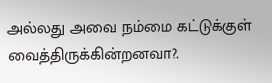அல்லது அவை நம்மை கட்டுக்குள் வைத்திருக்கின்றனவா?.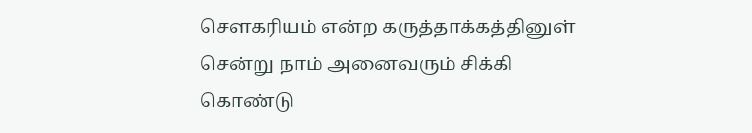சௌகரியம் என்ற கருத்தாக்கத்தினுள் சென்று நாம் அனைவரும் சிக்கி கொண்டு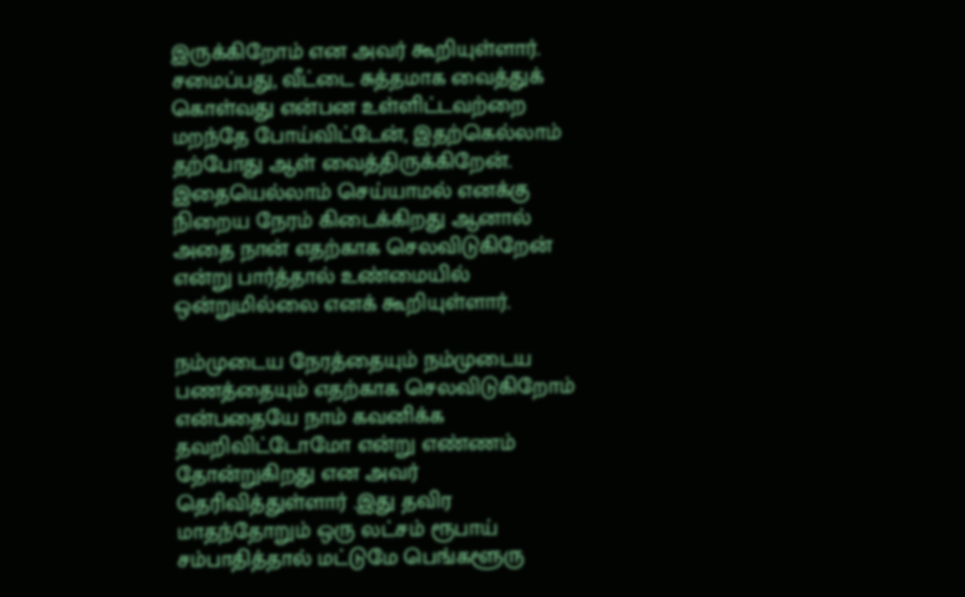இருக்கிறோம் என அவர் கூறியுள்ளார். சமைப்பது, வீட்டை சுத்தமாக வைத்துக் கொள்வது என்பன உள்ளிட்டவற்றை மறந்தே போய்விட்டேன், இதற்கெல்லாம் தற்போது ஆள் வைத்திருக்கிறேன். இதையெல்லாம் செய்யாமல் எனக்கு நிறைய நேரம் கிடைக்கிறது ஆனால் அதை நான் எதற்காக செலவிடுகிறேன் என்று பார்த்தால் உண்மையில் ஒன்றுமில்லை எனக் கூறியுள்ளார்.

நம்முடைய நேரத்தையும் நம்முடைய பணத்தையும் எதற்காக செலவிடுகிறோம் என்பதையே நாம் கவனிக்க தவறிவிட்டோமோ என்று எண்ணம் தோன்றுகிறது என அவர் தெரிவித்துள்ளார் .இது தவிர மாதந்தோறும் ஒரு லட்சம் ரூபாய் சம்பாதித்தால் மட்டுமே பெங்களூரு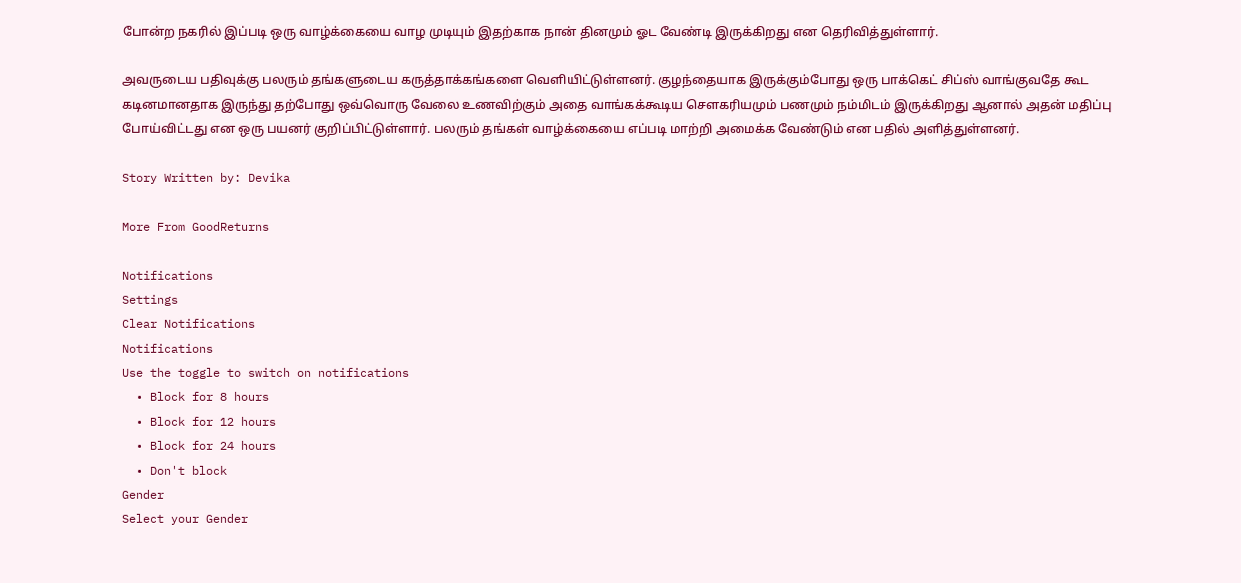போன்ற நகரில் இப்படி ஒரு வாழ்க்கையை வாழ முடியும் இதற்காக நான் தினமும் ஓட வேண்டி இருக்கிறது என தெரிவித்துள்ளார்.

அவருடைய பதிவுக்கு பலரும் தங்களுடைய கருத்தாக்கங்களை வெளியிட்டுள்ளனர். குழந்தையாக இருக்கும்போது ஒரு பாக்கெட் சிப்ஸ் வாங்குவதே கூட கடினமானதாக இருந்து தற்போது ஒவ்வொரு வேலை உணவிற்கும் அதை வாங்கக்கூடிய சௌகரியமும் பணமும் நம்மிடம் இருக்கிறது ஆனால் அதன் மதிப்பு போய்விட்டது என ஒரு பயனர் குறிப்பிட்டுள்ளார். பலரும் தங்கள் வாழ்க்கையை எப்படி மாற்றி அமைக்க வேண்டும் என பதில் அளித்துள்ளனர்.

Story Written by: Devika

More From GoodReturns

Notifications
Settings
Clear Notifications
Notifications
Use the toggle to switch on notifications
  • Block for 8 hours
  • Block for 12 hours
  • Block for 24 hours
  • Don't block
Gender
Select your Gender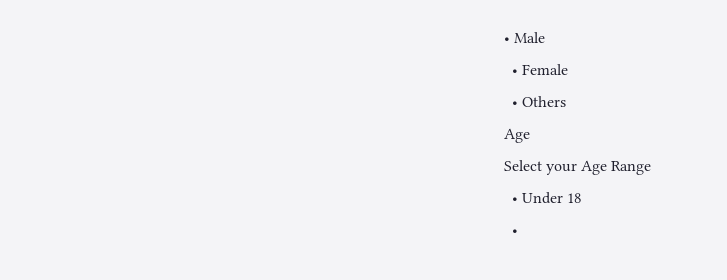• Male
  • Female
  • Others
Age
Select your Age Range
  • Under 18
  •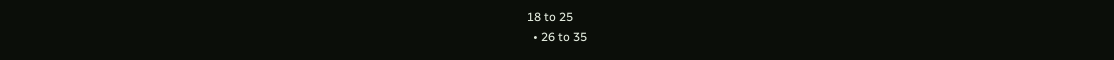18 to 25
  • 26 to 35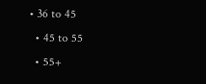• 36 to 45
  • 45 to 55
  • 55+